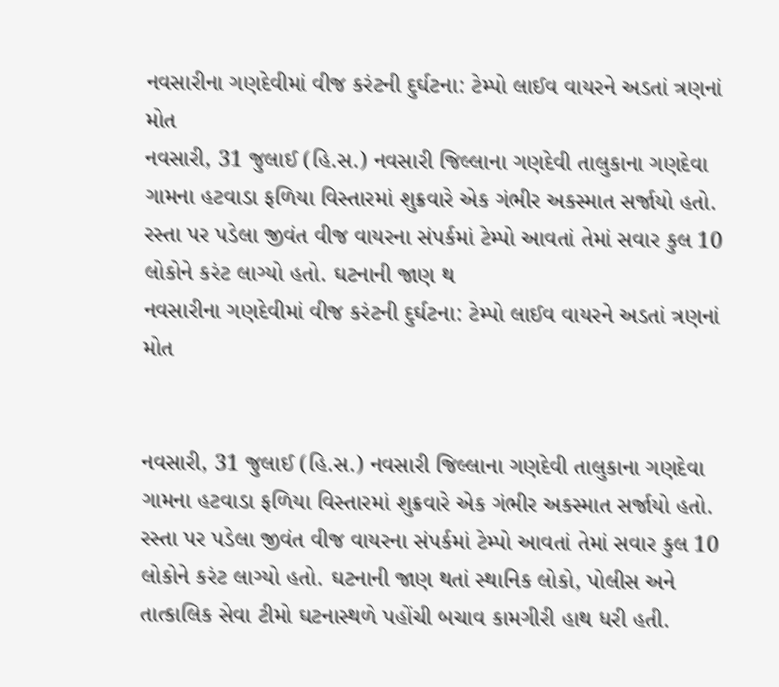નવસારીના ગણદેવીમાં વીજ કરંટની દુર્ઘટના: ટેમ્પો લાઈવ વાયરને અડતાં ત્રણનાં મોત
નવસારી, 31 જુલાઈ (હિ.સ.) નવસારી જિલ્લાના ગણદેવી તાલુકાના ગણદેવા ગામના હટવાડા ફળિયા વિસ્તારમાં શુક્રવારે એક ગંભીર અકસ્માત સર્જાયો હતો. રસ્તા પર પડેલા જીવંત વીજ વાયરના સંપર્કમાં ટેમ્પો આવતાં તેમાં સવાર કુલ 10 લોકોને કરંટ લાગ્યો હતો. ઘટનાની જાણ થ
નવસારીના ગણદેવીમાં વીજ કરંટની દુર્ઘટના: ટેમ્પો લાઈવ વાયરને અડતાં ત્રણનાં મોત


નવસારી, 31 જુલાઈ (હિ.સ.) નવસારી જિલ્લાના ગણદેવી તાલુકાના ગણદેવા ગામના હટવાડા ફળિયા વિસ્તારમાં શુક્રવારે એક ગંભીર અકસ્માત સર્જાયો હતો. રસ્તા પર પડેલા જીવંત વીજ વાયરના સંપર્કમાં ટેમ્પો આવતાં તેમાં સવાર કુલ 10 લોકોને કરંટ લાગ્યો હતો. ઘટનાની જાણ થતાં સ્થાનિક લોકો, પોલીસ અને તાત્કાલિક સેવા ટીમો ઘટનાસ્થળે પહોંચી બચાવ કામગીરી હાથ ધરી હતી.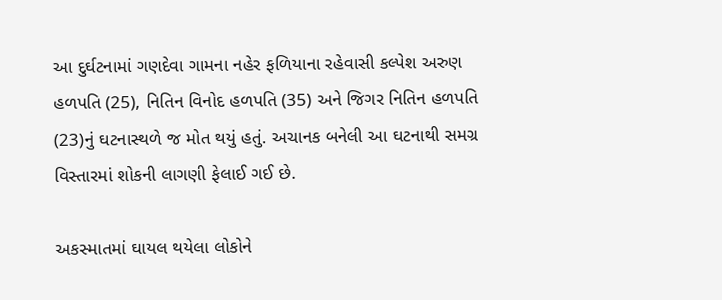આ દુર્ઘટનામાં ગણદેવા ગામના નહેર ફળિયાના રહેવાસી કલ્પેશ અરુણ હળપતિ (25), નિતિન વિનોદ હળપતિ (35) અને જિગર નિતિન હળપતિ (23)નું ઘટનાસ્થળે જ મોત થયું હતું. અચાનક બનેલી આ ઘટનાથી સમગ્ર વિસ્તારમાં શોકની લાગણી ફેલાઈ ગઈ છે.

અકસ્માતમાં ઘાયલ થયેલા લોકોને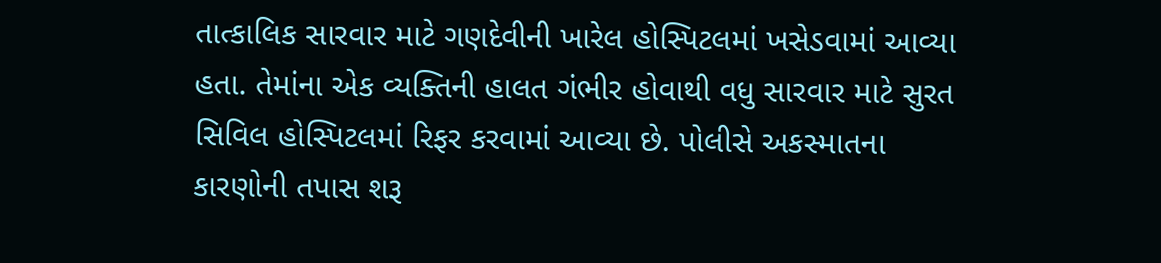તાત્કાલિક સારવાર માટે ગણદેવીની ખારેલ હોસ્પિટલમાં ખસેડવામાં આવ્યા હતા. તેમાંના એક વ્યક્તિની હાલત ગંભીર હોવાથી વધુ સારવાર માટે સુરત સિવિલ હોસ્પિટલમાં રિફર કરવામાં આવ્યા છે. પોલીસે અકસ્માતના કારણોની તપાસ શરૂ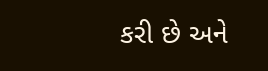કરી છે અને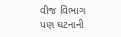વીજ વિભાગ પણ ઘટનાની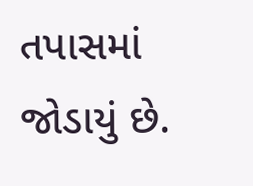તપાસમાં જોડાયું છે.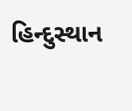હિન્દુસ્થાન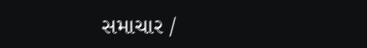સમાચાર /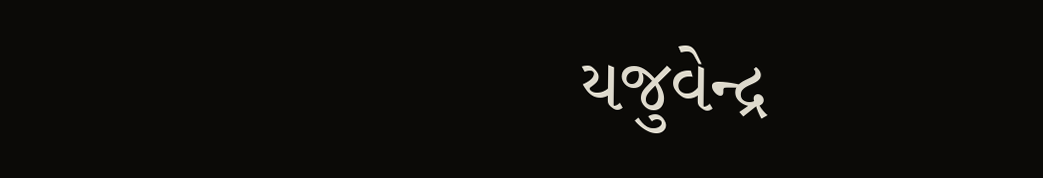યજુવેન્દ્ર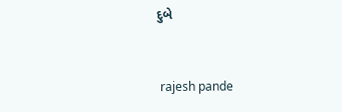દુબે


 rajesh pande